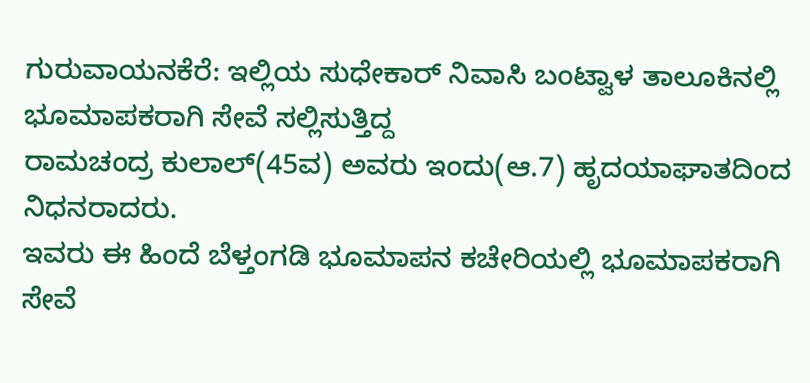ಗುರುವಾಯನಕೆರೆ: ಇಲ್ಲಿಯ ಸುಧೇಕಾರ್ ನಿವಾಸಿ ಬಂಟ್ವಾಳ ತಾಲೂಕಿನಲ್ಲಿ ಭೂಮಾಪಕರಾಗಿ ಸೇವೆ ಸಲ್ಲಿಸುತ್ತಿದ್ದ
ರಾಮಚಂದ್ರ ಕುಲಾಲ್(45ವ) ಅವರು ಇಂದು(ಆ.7) ಹೃದಯಾಘಾತದಿಂದ ನಿಧನರಾದರು.
ಇವರು ಈ ಹಿಂದೆ ಬೆಳ್ತಂಗಡಿ ಭೂಮಾಪನ ಕಚೇರಿಯಲ್ಲಿ ಭೂಮಾಪಕರಾಗಿ ಸೇವೆ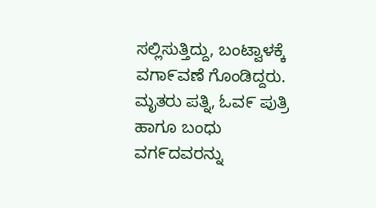ಸಲ್ಲಿಸುತ್ತಿದ್ದು, ಬಂಟ್ವಾಳಕ್ಕೆ
ವಗಾ೯ವಣೆ ಗೊಂಡಿದ್ದರು.
ಮೃತರು ಪತ್ನಿ, ಓವ೯ ಪುತ್ರಿ ಹಾಗೂ ಬಂಧು ವಗ೯ದವರನ್ನು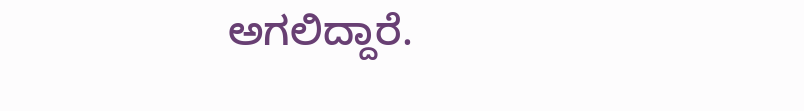ಅಗಲಿದ್ದಾರೆ.